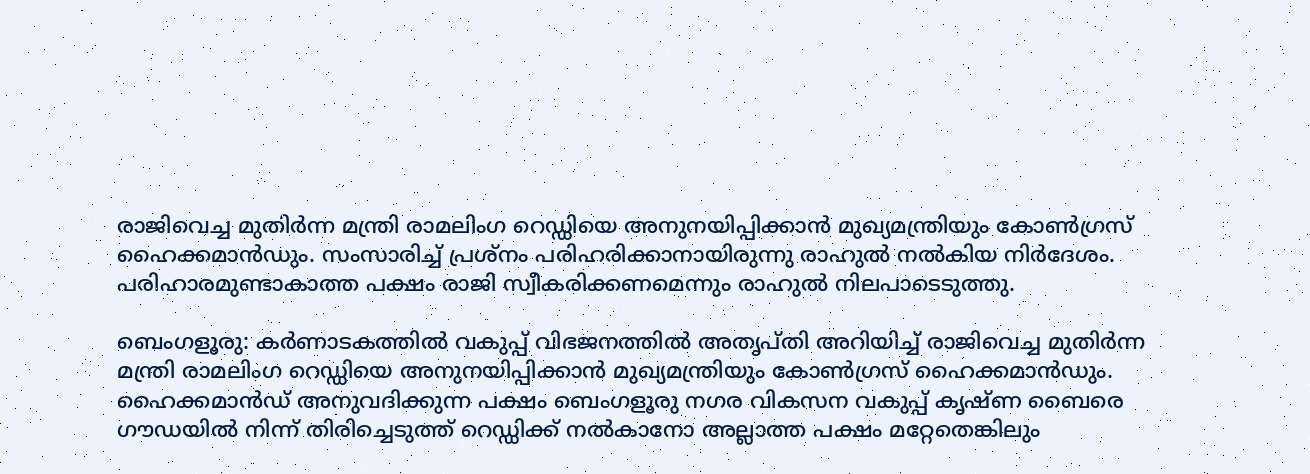രാജിവെച്ച മുതിർന്ന മന്ത്രി രാമലിംഗ റെഡ്ഡിയെ അനുനയിപ്പിക്കാൻ മുഖ്യമന്ത്രിയും കോൺഗ്രസ് ഹൈക്കമാൻഡും. സംസാരിച്ച് പ്രശ്നം പരിഹരിക്കാനായിരുന്നു രാഹുൽ നൽകിയ നി‍ർദേശം. പരിഹാരമുണ്ടാകാത്ത പക്ഷം രാജി സ്വീകരിക്കണമെന്നും രാഹുൽ നിലപാടെടുത്തു.

ബെംഗളൂരു: കർണാടകത്തിൽ വകുപ്പ് വിഭജനത്തിൽ അതൃപ്തി അറിയിച്ച് രാജിവെച്ച മുതിർന്ന മന്ത്രി രാമലിംഗ റെഡ്ഡിയെ അനുനയിപ്പിക്കാൻ മുഖ്യമന്ത്രിയും കോൺഗ്രസ് ഹൈക്കമാൻഡും. ഹൈക്കമാൻഡ് അനുവദിക്കുന്ന പക്ഷം ബെംഗളൂരു നഗര വികസന വകുപ്പ് കൃഷ്ണ ബൈരെ ഗൗഡയിൽ നിന്ന് തിരിച്ചെടുത്ത് റെഡ്ഡിക്ക് നൽകാനോ അല്ലാത്ത പക്ഷം മറ്റേതെങ്കിലും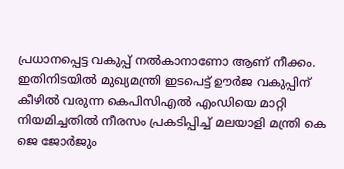പ്രധാനപ്പെട്ട വകുപ്പ് നൽകാനാണോ ആണ് നീക്കം. ഇതിനിടയിൽ മുഖ്യമന്ത്രി ഇടപെട്ട് ഊർജ വകുപ്പിന് കീഴിൽ വരുന്ന കെപിസിഎൽ എംഡിയെ മാറ്റി നിയമിച്ചതിൽ നീരസം പ്രകടിപ്പിച്ച് മലയാളി മന്ത്രി കെ ജെ ജോർജും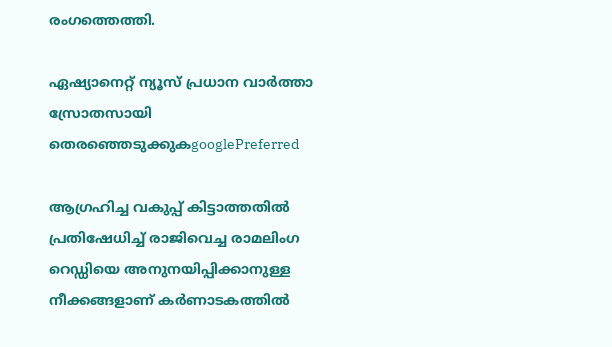രംഗത്തെത്തി.

ഏഷ്യാനെറ്റ് ന്യൂസ് പ്രധാന വാർത്താ സ്രോതസായി തെരഞ്ഞെടുക്കുകgooglePreferred

ആഗ്രഹിച്ച വകുപ്പ് കിട്ടാത്തതിൽ പ്രതിഷേധിച്ച് രാജിവെച്ച രാമലിംഗ റെഡ്ഡിയെ അനുനയിപ്പിക്കാനുള്ള നീക്കങ്ങളാണ് കർണാടകത്തിൽ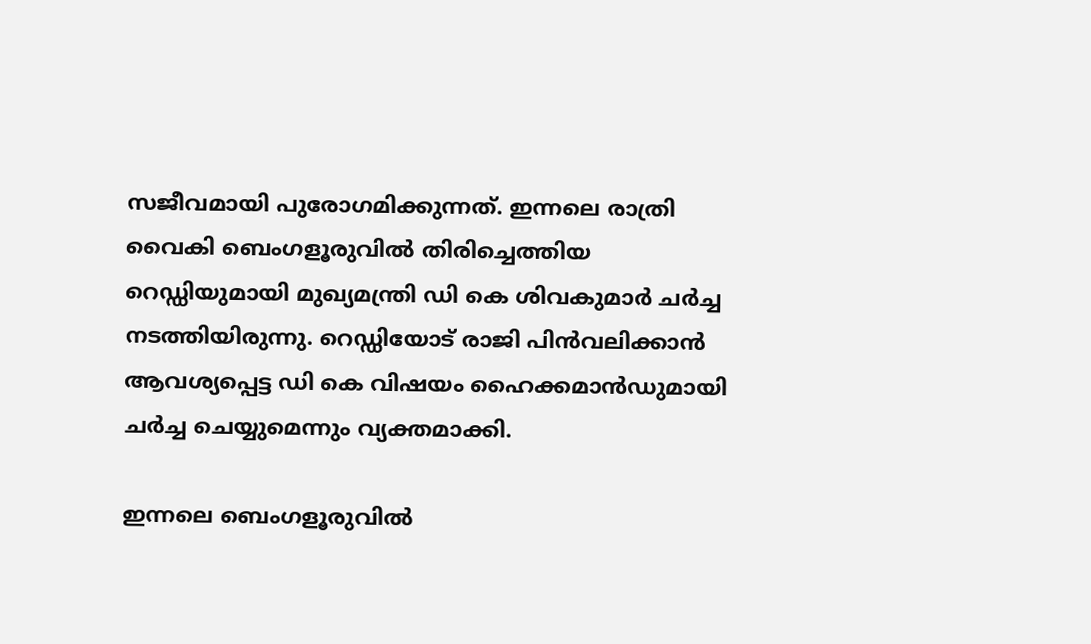സജീവമായി പുരോഗമിക്കുന്നത്. ഇന്നലെ രാത്രി വൈകി ബെംഗളൂരുവിൽ തിരിച്ചെത്തിയ റെഡ്ഡിയുമായി മുഖ്യമന്ത്രി ഡി കെ ശിവകുമാർ ചർച്ച നടത്തിയിരുന്നു. റെഡ്ഡിയോട് രാജി പിൻവലിക്കാൻ ആവശ്യപ്പെട്ട ഡി കെ വിഷയം ഹൈക്കമാൻഡുമായി ചർച്ച ചെയ്യുമെന്നും വ്യക്തമാക്കി.

ഇന്നലെ ബെംഗളൂരുവിൽ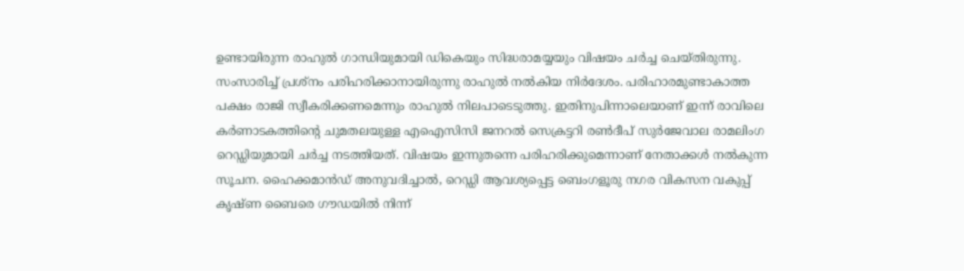ഉണ്ടായിരുന്ന രാഹുൽ ഗാന്ധിയുമായി ഡികെയും സിദ്ധരാമയ്യയും വിഷയം ചർച്ച ചെയ്തിരുന്നു. സംസാരിച്ച് പ്രശ്നം പരിഹരിക്കാനായിരുന്നു രാഹുൽ നൽകിയ നി‍ർദേശം. പരിഹാരമുണ്ടാകാത്ത പക്ഷം രാജി സ്വീകരിക്കണമെന്നും രാഹുൽ നിലപാടെടുത്തു. ഇതിനുപിന്നാലെയാണ് ഇന്ന് രാവിലെ കർണാടകത്തിന്റെ ചുമതലയുള്ള എഐസിസി ജനറൽ സെക്രട്ടറി രൺദീപ് സുർജേവാല രാമലിംഗ റെഡ്ഡിയുമായി ചർച്ച നടത്തിയത്. വിഷയം ഇന്നുതന്നെ പരിഹരിക്കുമെന്നാണ് നേതാക്കൾ നൽകുന്ന സൂചന. ഹൈക്കമാൻഡ് അനുവദിച്ചാൽ, റെഡ്ഡി ആവശ്യപ്പെട്ട ബെംഗളൂരു നഗര വികസന വകുപ്പ് കൃഷ്ണ ബൈരെ ഗൗഡയിൽ നിന്ന്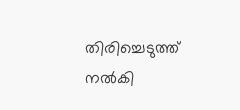തിരിച്ചെടുത്ത് നൽകി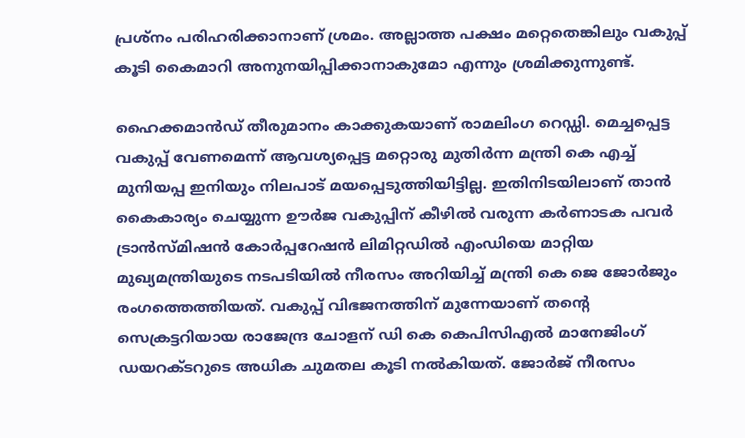പ്രശ്നം പരിഹരിക്കാനാണ് ശ്രമം. അല്ലാത്ത പക്ഷം മറ്റെതെങ്കിലും വകുപ്പ് കൂടി കൈമാറി അനുനയിപ്പിക്കാനാകുമോ എന്നും ശ്രമിക്കുന്നുണ്ട്.

ഹൈക്കമാൻഡ് തീരുമാനം കാക്കുകയാണ് രാമലിംഗ റെഡ്ഡി. മെച്ചപ്പെട്ട വകുപ്പ് വേണമെന്ന് ആവശ്യപ്പെട്ട മറ്റൊരു മുതിർന്ന മന്ത്രി കെ എച്ച് മുനിയപ്പ ഇനിയും നിലപാട് മയപ്പെടുത്തിയിട്ടില്ല. ഇതിനിടയിലാണ് താൻ കൈകാര്യം ചെയ്യുന്ന ഊർജ വകുപ്പിന് കീഴിൽ വരുന്ന കർണാടക പവർ ട്രാൻസ്മിഷൻ കോർപ്പറേഷൻ ലിമിറ്റഡിൽ എംഡിയെ മാറ്റിയ മുഖ്യമന്ത്രിയുടെ നടപടിയിൽ നീരസം അറിയിച്ച് മന്ത്രി കെ ജെ ജോർജും രംഗത്തെത്തിയത്. വകുപ്പ് വിഭജനത്തിന് മുന്നേയാണ് തന്റെ സെക്രട്ടറിയായ രാജേന്ദ്ര ചോളന് ഡി കെ കെപിസിഎൽ മാനേജിംഗ് ഡയറക്ടറുടെ അധിക ചുമതല കൂടി നൽകിയത്. ജോർ‍ജ് നീരസം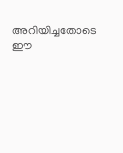അറിയിച്ചതോടെ ഈ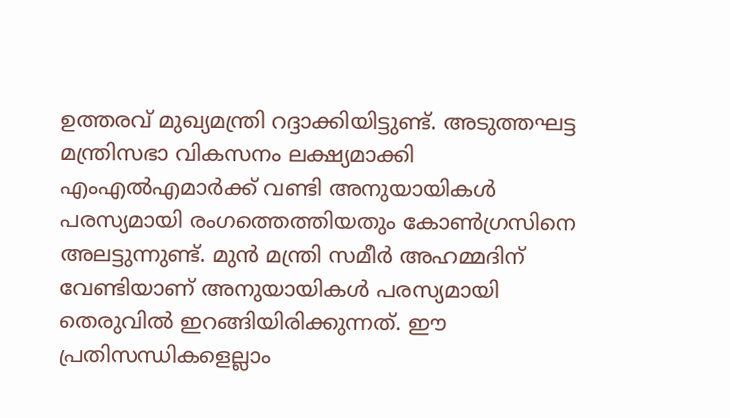ഉത്തരവ് മുഖ്യമന്ത്രി റദ്ദാക്കിയിട്ടുണ്ട്. അടുത്തഘട്ട മന്ത്രിസഭാ വികസനം ലക്ഷ്യമാക്കി എംഎൽഎമാർക്ക് വണ്ടി അനുയായികൾ പരസ്യമായി രംഗത്തെത്തിയതും കോൺഗ്രസിനെ അലട്ടുന്നുണ്ട്. മുൻ മന്ത്രി സമീർ അഹമ്മദിന് വേണ്ടിയാണ് അനുയായികൾ പരസ്യമായി തെരുവിൽ ഇറങ്ങിയിരിക്കുന്നത്. ഈ പ്രതിസന്ധികളെല്ലാം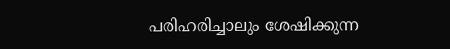പരിഹരിച്ചാലും ശേഷിക്കുന്ന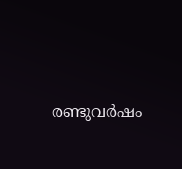രണ്ടുവർഷം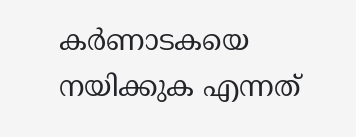കർണാടകയെ നയിക്കുക എന്നത്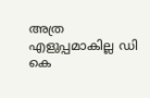അത്ര എളുപ്പമാകില്ല ഡി കെ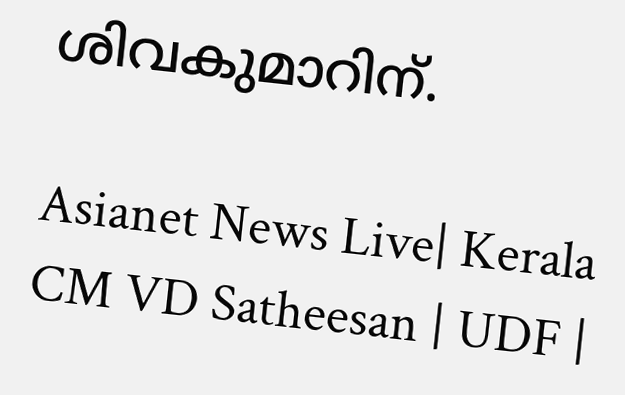ശിവകുമാറിന്.

Asianet News Live| Kerala CM VD Satheesan | UDF |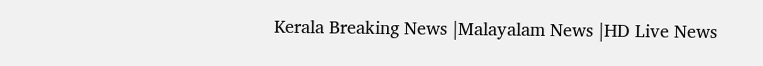Kerala Breaking News |Malayalam News |HD Live News